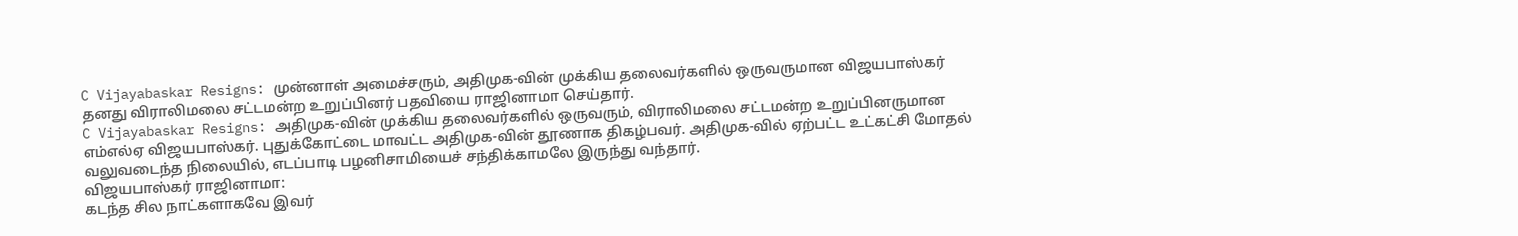C Vijayabaskar Resigns: முன்னாள் அமைச்சரும், அதிமுக-வின் முக்கிய தலைவர்களில் ஒருவருமான விஜயபாஸ்கர் தனது விராலிமலை சட்டமன்ற உறுப்பினர் பதவியை ராஜினாமா செய்தார்.
C Vijayabaskar Resigns: அதிமுக-வின் முக்கிய தலைவர்களில் ஒருவரும், விராலிமலை சட்டமன்ற உறுப்பினருமான எம்எல்ஏ விஜயபாஸ்கர். புதுக்கோட்டை மாவட்ட அதிமுக-வின் தூணாக திகழ்பவர். அதிமுக-வில் ஏற்பட்ட உட்கட்சி மோதல் வலுவடைந்த நிலையில், எடப்பாடி பழனிசாமியைச் சந்திக்காமலே இருந்து வந்தார்.
விஜயபாஸ்கர் ராஜினாமா:
கடந்த சில நாட்களாகவே இவர்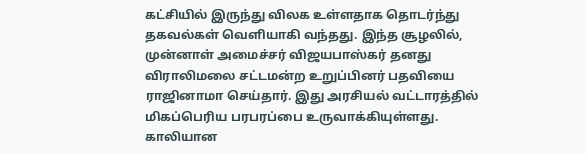கட்சியில் இருந்து விலக உள்ளதாக தொடர்ந்து தகவல்கள் வெளியாகி வந்தது. இந்த சூழலில், முன்னாள் அமைச்சர் விஜயபாஸ்கர் தனது விராலிமலை சட்டமன்ற உறுப்பினர் பதவியை ராஜினாமா செய்தார். இது அரசியல் வட்டாரத்தில் மிகப்பெரிய பரபரப்பை உருவாக்கியுள்ளது.
காலியான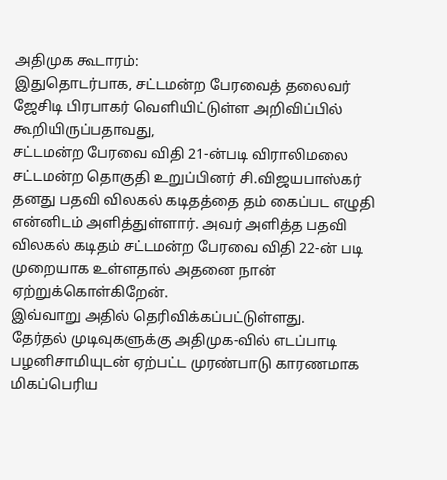அதிமுக கூடாரம்:
இதுதொடர்பாக, சட்டமன்ற பேரவைத் தலைவர் ஜேசிடி பிரபாகர் வெளியிட்டுள்ள அறிவிப்பில் கூறியிருப்பதாவது,
சட்டமன்ற பேரவை விதி 21-ன்படி விராலிமலை சட்டமன்ற தொகுதி உறுப்பினர் சி.விஜயபாஸ்கர் தனது பதவி விலகல் கடிதத்தை தம் கைப்பட எழுதி என்னிடம் அளித்துள்ளார். அவர் அளித்த பதவி விலகல் கடிதம் சட்டமன்ற பேரவை விதி 22-ன் படி முறையாக உள்ளதால் அதனை நான் ஏற்றுக்கொள்கிறேன்.
இவ்வாறு அதில் தெரிவிக்கப்பட்டுள்ளது.
தேர்தல் முடிவுகளுக்கு அதிமுக-வில் எடப்பாடி பழனிசாமியுடன் ஏற்பட்ட முரண்பாடு காரணமாக மிகப்பெரிய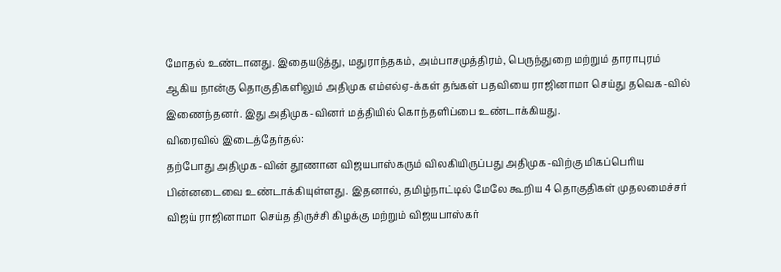மோதல் உண்டானது. இதையடுத்து, மதுராந்தகம், அம்பாசமுத்திரம், பெருந்துறை மற்றும் தாராபுரம் ஆகிய நான்கு தொகுதிகளிலும் அதிமுக எம்எல்ஏ-க்கள் தங்கள் பதவியை ராஜினாமா செய்து தவெக-வில் இணைந்தனர். இது அதிமுக-வினர் மத்தியில் கொந்தளிப்பை உண்டாக்கியது.
விரைவில் இடைத்தேர்தல்:
தற்போது அதிமுக-வின் தூணான விஜயபாஸ்கரும் விலகியிருப்பது அதிமுக-விற்கு மிகப்பெரிய பின்னடைவை உண்டாக்கியுள்ளது. இதனால், தமிழ்நாட்டில் மேலே கூறிய 4 தொகுதிகள் முதலமைச்சர் விஜய் ராஜினாமா செய்த திருச்சி கிழக்கு மற்றும் விஜயபாஸ்கர்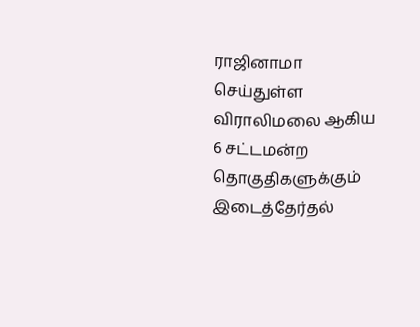ராஜினாமா செய்துள்ள விராலிமலை ஆகிய 6 சட்டமன்ற தொகுதிகளுக்கும் இடைத்தேர்தல்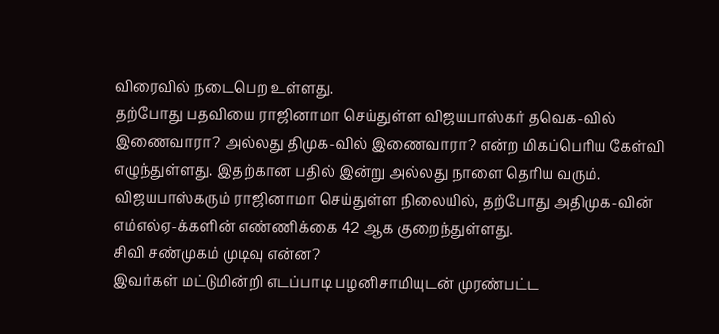விரைவில் நடைபெற உள்ளது.
தற்போது பதவியை ராஜினாமா செய்துள்ள விஜயபாஸ்கர் தவெக-வில் இணைவாரா? அல்லது திமுக-வில் இணைவாரா? என்ற மிகப்பெரிய கேள்வி எழுந்துள்ளது. இதற்கான பதில் இன்று அல்லது நாளை தெரிய வரும். விஜயபாஸ்கரும் ராஜினாமா செய்துள்ள நிலையில், தற்போது அதிமுக-வின் எம்எல்ஏ-க்களின் எண்ணிக்கை 42 ஆக குறைந்துள்ளது.
சிவி சண்முகம் முடிவு என்ன?
இவர்கள் மட்டுமின்றி எடப்பாடி பழனிசாமியுடன் முரண்பட்ட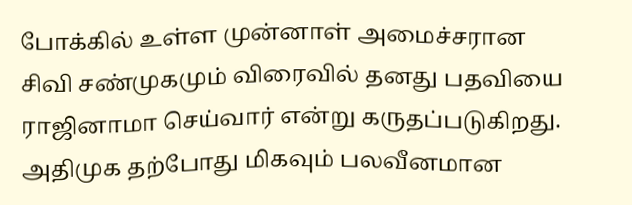போக்கில் உள்ள முன்னாள் அமைச்சரான சிவி சண்முகமும் விரைவில் தனது பதவியை ராஜினாமா செய்வார் என்று கருதப்படுகிறது. அதிமுக தற்போது மிகவும் பலவீனமான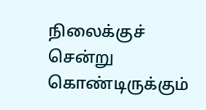நிலைக்குச் சென்று கொண்டிருக்கும்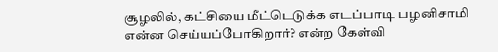சூழலில், கட்சியை மீட்டெடுக்க எடப்பாடி பழனிசாமி என்ன செய்யப்போகிறார்? என்ற கேள்வி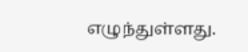எழுந்துள்ளது.